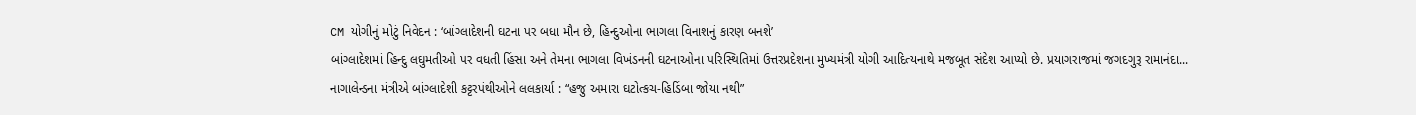CM યોગીનું મોટું નિવેદન : ‘બાંગ્લાદેશની ઘટના પર બધા મૌન છે, હિન્દુઓના ભાગલા વિનાશનું કારણ બનશે’
બાંગ્લાદેશમાં હિન્દુ લઘુમતીઓ પર વધતી હિંસા અને તેમના ભાગલા વિખંડનની ઘટનાઓના પરિસ્થિતિમાં ઉત્તરપ્રદેશના મુખ્યમંત્રી યોગી આદિત્યનાથે મજબૂત સંદેશ આપ્યો છે. પ્રયાગરાજમાં જગદગુરૂ રામાનંદા...
નાગાલેન્ડના મંત્રીએ બાંગ્લાદેશી કટ્ટરપંથીઓને લલકાર્યા : “હજુ અમારા ઘટોત્કચ-હિડિંબા જોયા નથી”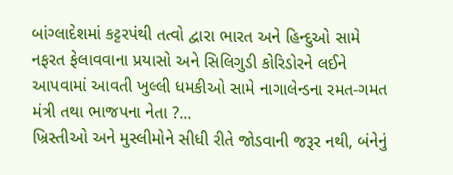બાંગ્લાદેશમાં કટ્ટરપંથી તત્વો દ્વારા ભારત અને હિન્દુઓ સામે નફરત ફેલાવવાના પ્રયાસો અને સિલિગુડી કોરિડોરને લઈને આપવામાં આવતી ખુલ્લી ધમકીઓ સામે નાગાલેન્ડના રમત-ગમત મંત્રી તથા ભાજપના નેતા ?...
ખ્રિસ્તીઓ અને મુસ્લીમોને સીધી રીતે જોડવાની જરૂર નથી, બંનેનું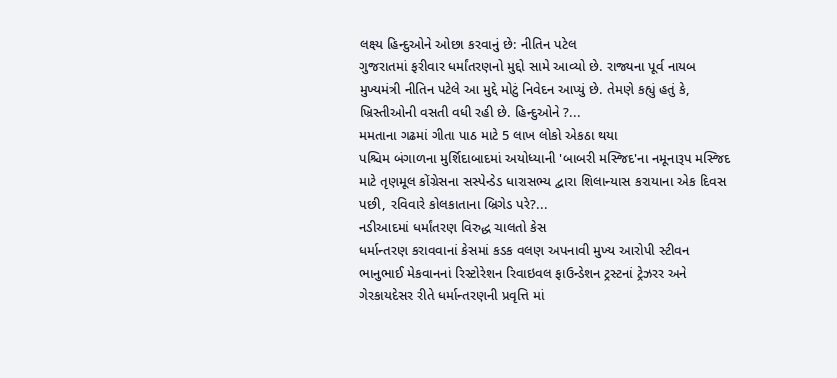લક્ષ્ય હિન્દુઓને ઓછા કરવાનું છે: નીતિન પટેલ
ગુજરાતમાં ફરીવાર ધર્માંતરણનો મુદ્દો સામે આવ્યો છે. રાજ્યના પૂર્વ નાયબ મુખ્યમંત્રી નીતિન પટેલે આ મુદ્દે મોટું નિવેદન આપ્યું છે. તેમણે કહ્યું હતું કે, ખ્રિસ્તીઓની વસતી વધી રહી છે. હિન્દુઓને ?...
મમતાના ગઢમાં ગીતા પાઠ માટે 5 લાખ લોકો એકઠા થયા
પશ્ચિમ બંગાળના મુર્શિદાબાદમાં અયોધ્યાની 'બાબરી મસ્જિદ'ના નમૂનારૂપ મસ્જિદ માટે તૃણમૂલ કોંગ્રેસના સસ્પેન્ડેડ ધારાસભ્ય દ્વારા શિલાન્યાસ કરાયાના એક દિવસ પછી, રવિવારે કોલકાતાના બ્રિગેડ પરે?...
નડીઆદમાં ધર્માંતરણ વિરુદ્ધ ચાલતો કેસ
ધર્માન્તરણ કરાવવાનાં કેસમાં કડક વલણ અપનાવી મુખ્ય આરોપી સ્ટીવન ભાનુભાઈ મેકવાનનાં રિસ્ટોરેશન રિવાઇવલ ફાઉન્ડેશન ટ્રસ્ટનાં ટ્રેઝરર અને ગેરકાયદેસર રીતે ધર્માન્તરણની પ્રવૃત્તિ માં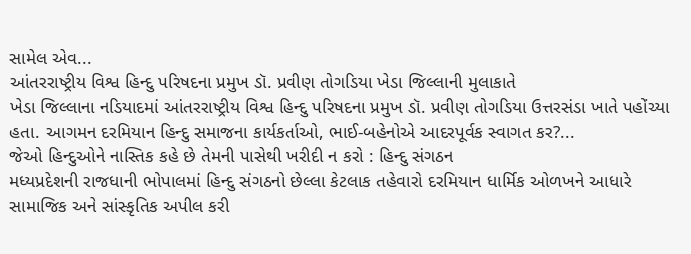સામેલ એવ...
આંતરરાષ્ટ્રીય વિશ્વ હિન્દુ પરિષદના પ્રમુખ ડૉ. પ્રવીણ તોગડિયા ખેડા જિલ્લાની મુલાકાતે
ખેડા જિલ્લાના નડિયાદમાં આંતરરાષ્ટ્રીય વિશ્વ હિન્દુ પરિષદના પ્રમુખ ડૉ. પ્રવીણ તોગડિયા ઉત્તરસંડા ખાતે પહોંચ્યા હતા. આગમન દરમિયાન હિન્દુ સમાજના કાર્યકર્તાઓ, ભાઈ-બહેનોએ આદરપૂર્વક સ્વાગત કર?...
જેઓ હિન્દુઓને નાસ્તિક કહે છે તેમની પાસેથી ખરીદી ન કરો : હિન્દુ સંગઠન
મધ્યપ્રદેશની રાજધાની ભોપાલમાં હિન્દુ સંગઠનો છેલ્લા કેટલાક તહેવારો દરમિયાન ધાર્મિક ઓળખને આધારે સામાજિક અને સાંસ્કૃતિક અપીલ કરી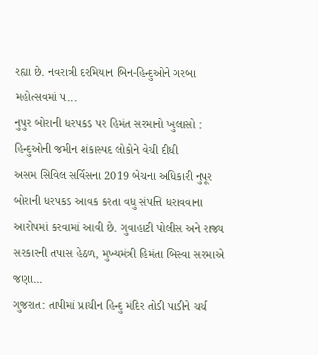રહ્યા છે. નવરાત્રી દરમિયાન બિન-હિન્દુઓને ગરબા મહોત્સવમાં પ...
નુપુર બોરાની ધરપકડ પર હિમંત સરમાનો ખુલાસો : હિન્દુઓની જમીન શંકાસ્પદ લોકોને વેચી દીધી
અસમ સિવિલ સર્વિસના 2019 બેચના અધિકારી નુપૂર બોરાની ધરપકડ આવક કરતા વધુ સંપત્તિ ધરાવવાના આરોપમાં કરવામાં આવી છે. ગુવાહાટી પોલીસ અને રાજ્ય સરકારની તપાસ હેઠળ, મુખ્યમંત્રી હિમંતા બિસ્વા સરમાએ જણા...
ગુજરાત: તાપીમાં પ્રાચીન હિન્દુ મંદિર તોડી પાડીને ચર્ચ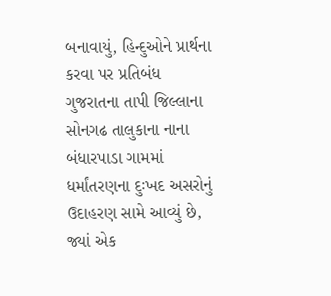બનાવાયું, હિન્દુઓને પ્રાર્થના કરવા પર પ્રતિબંધ
ગુજરાતના તાપી જિલ્લાના સોનગઢ તાલુકાના નાના બંધારપાડા ગામમાં ધર્માંતરણના દુઃખદ અસરોનું ઉદાહરણ સામે આવ્યું છે, જ્યાં એક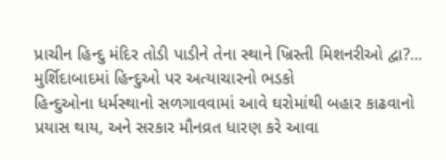પ્રાચીન હિન્દુ મંદિર તોડી પાડીને તેના સ્થાને ખ્રિસ્તી મિશનરીઓ દ્વા?...
મુર્શિદાબાદમાં હિન્દુઓ પર અત્યાચારનો ભડકો
હિન્દુઓના ધર્મસ્થાનો સળગાવવામાં આવે ઘરોમાંથી બહાર કાઢવાનો પ્રયાસ થાય, અને સરકાર મૌનવ્રત ધારણ કરે આવા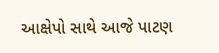આક્ષેપો સાથે આજે પાટણ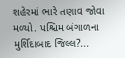શહેરમાં ભારે તણાવ જોવા મળ્યો. પશ્ચિમ બંગાળના મુર્શિદાબાદ જિલ્લ?...